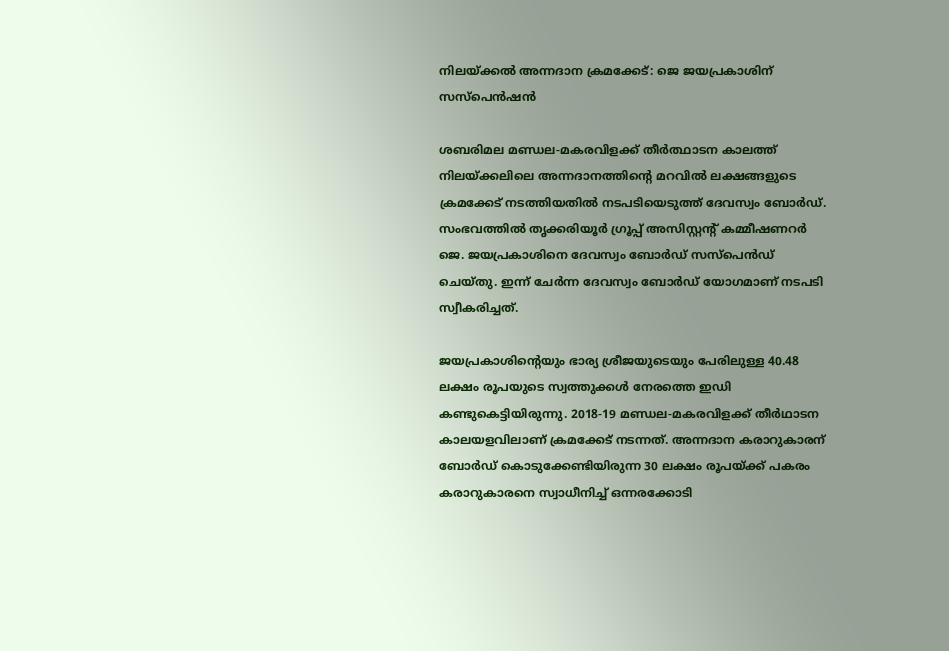നിലയ്ക്കൽ അന്നദാന ക്രമക്കേട്: ജെ ജയപ്രകാശിന് സസ്‌പെൻഷൻ

ശബരിമല മണ്ഡല-മകരവിളക്ക് തീർത്ഥാടന കാലത്ത് നിലയ്ക്കലിലെ അന്നദാനത്തിന്റെ മറവിൽ ലക്ഷങ്ങളുടെ ക്രമക്കേട് നടത്തിയതിൽ നടപടിയെടുത്ത് ദേവസ്വം ബോർഡ്. സംഭവത്തിൽ തൃക്കരിയൂർ ഗ്രൂപ്പ് അസിസ്റ്റന്റ് കമ്മീഷണറർ ജെ. ജയപ്രകാശിനെ ദേവസ്വം ബോർഡ് സസ്‌പെൻഡ് ചെയ്തു. ഇന്ന് ചേർന്ന ദേവസ്വം ബോർഡ് യോഗമാണ് നടപടി സ്വീകരിച്ചത്.

ജയപ്രകാശിന്റെയും ഭാര്യ ശ്രീജയുടെയും പേരിലുള്ള 40.48 ലക്ഷം രൂപയുടെ സ്വത്തുക്കൾ നേരത്തെ ഇഡി കണ്ടുകെട്ടിയിരുന്നു. 2018-19 മണ്ഡല-മകരവിളക്ക് തീർഥാടന കാലയളവിലാണ് ക്രമക്കേട് നടന്നത്. അന്നദാന കരാറുകാരന് ബോർഡ് കൊടുക്കേണ്ടിയിരുന്ന 30 ലക്ഷം രൂപയ്ക്ക് പകരം കരാറുകാരനെ സ്വാധീനിച്ച് ഒന്നരക്കോടി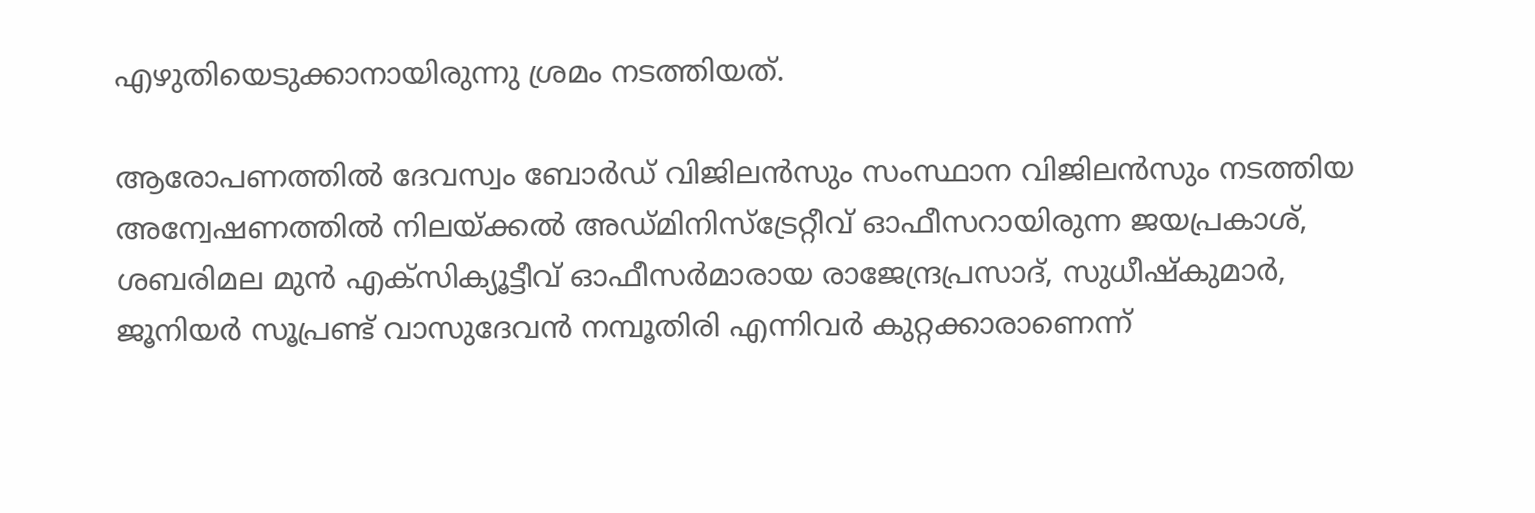എഴുതിയെടുക്കാനായിരുന്നു ശ്രമം നടത്തിയത്.

ആരോപണത്തിൽ ദേവസ്വം ബോർഡ് വിജിലൻസും സംസ്ഥാന വിജിലൻസും നടത്തിയ അന്വേഷണത്തിൽ നിലയ്ക്കൽ അഡ്മിനിസ്‌ട്രേറ്റീവ് ഓഫീസറായിരുന്ന ജയപ്രകാശ്, ശബരിമല മുൻ എക്‌സിക്യൂട്ടീവ് ഓഫീസർമാരായ രാജേന്ദ്രപ്രസാദ്, സുധീഷ്‌കുമാർ, ജൂനിയർ സൂപ്രണ്ട് വാസുദേവൻ നമ്പൂതിരി എന്നിവർ കുറ്റക്കാരാണെന്ന്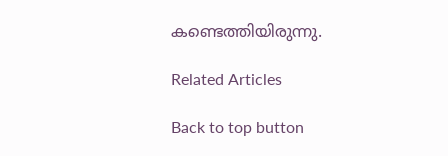കണ്ടെത്തിയിരുന്നു.

Related Articles

Back to top button